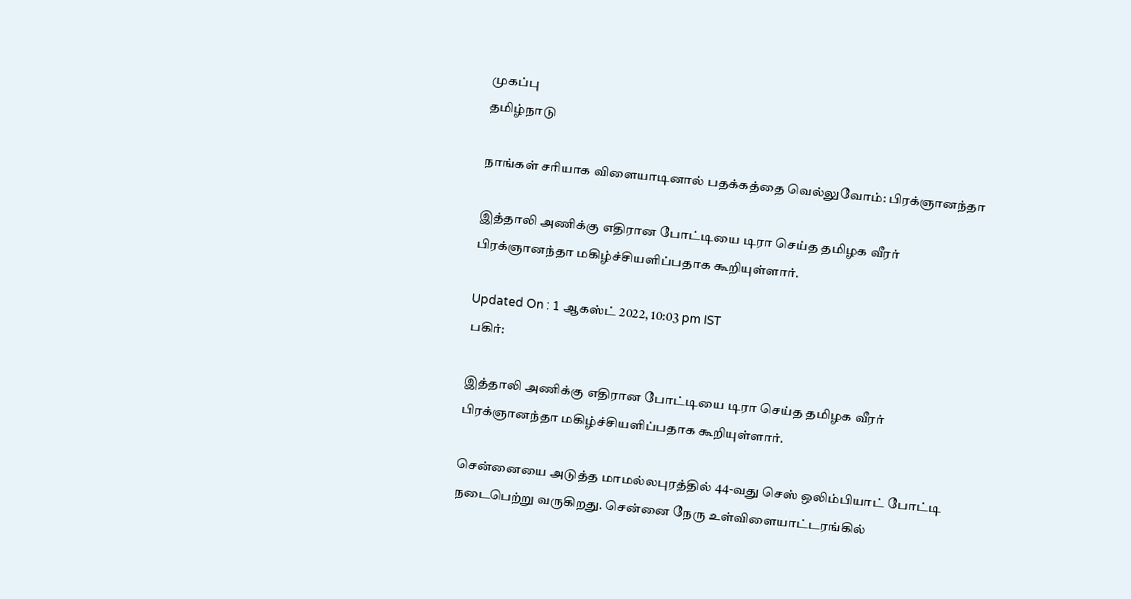முகப்பு
தமிழ்நாடு

நாங்கள் சரியாக விளையாடினால் பதக்கத்தை வெல்லுவோம்: பிரக்ஞானந்தா

இத்தாலி அணிக்கு எதிரான போட்டியை டிரா செய்த தமிழக வீரர் பிரக்ஞானந்தா மகிழ்ச்சியளிப்பதாக கூறியுள்ளார்.

Updated On : 1 ஆகஸ்ட் 2022, 10:03 pm IST
பகிர்:

இத்தாலி அணிக்கு எதிரான போட்டியை டிரா செய்த தமிழக வீரர் பிரக்ஞானந்தா மகிழ்ச்சியளிப்பதாக கூறியுள்ளார்.

சென்னையை அடுத்த மாமல்லபுரத்தில் 44-வது செஸ் ஒலிம்பியாட் போட்டி நடைபெற்று வருகிறது. சென்னை நேரு உள்விளையாட்டரங்கில்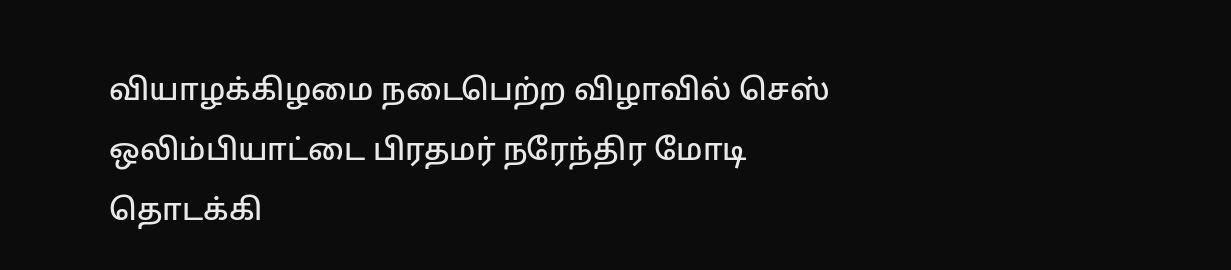வியாழக்கிழமை நடைபெற்ற விழாவில் செஸ் ஒலிம்பியாட்டை பிரதமர் நரேந்திர மோடி தொடக்கி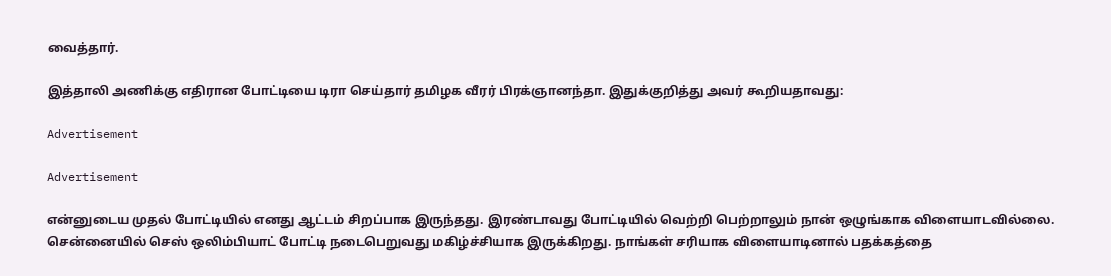வைத்தார்.

இத்தாலி அணிக்கு எதிரான போட்டியை டிரா செய்தார் தமிழக வீரர் பிரக்ஞானந்தா. இதுக்குறித்து அவர் கூறியதாவது:

Advertisement

Advertisement

என்னுடைய முதல் போட்டியில் எனது ஆட்டம் சிறப்பாக இருந்தது. இரண்டாவது போட்டியில் வெற்றி பெற்றாலும் நான் ஒழுங்காக விளையாடவில்லை. சென்னையில் செஸ் ஒலிம்பியாட் போட்டி நடைபெறுவது மகிழ்ச்சியாக இருக்கிறது. நாங்கள் சரியாக விளையாடினால் பதக்கத்தை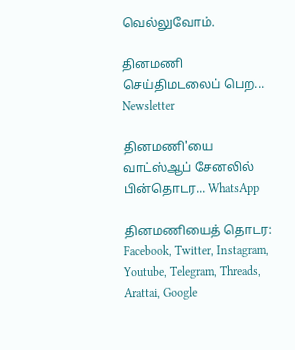வெல்லுவோம்.

தினமணி செய்திமடலைப் பெற... Newsletter

தினமணி'யை வாட்ஸ்ஆப் சேனலில் பின்தொடர... WhatsApp

தினமணியைத் தொடர: Facebook, Twitter, Instagram, Youtube, Telegram, Threads, Arattai, Google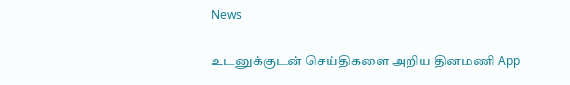News

உடனுக்குடன் செய்திகளை அறிய தினமணி App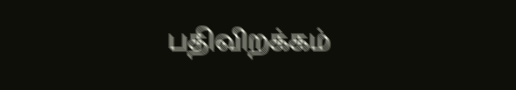பதிவிறக்கம்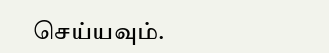செய்யவும்.